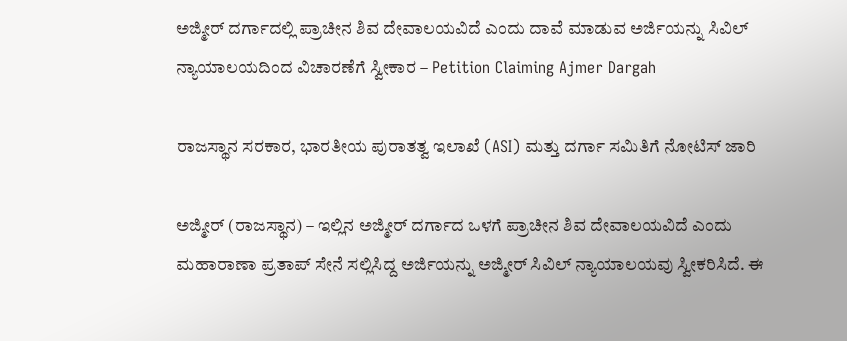ಅಜ್ಮೀರ್ ದರ್ಗಾದಲ್ಲಿ ಪ್ರಾಚೀನ ಶಿವ ದೇವಾಲಯವಿದೆ ಎಂದು ದಾವೆ ಮಾಡುವ ಅರ್ಜಿಯನ್ನು ಸಿವಿಲ್ ನ್ಯಾಯಾಲಯದಿಂದ ವಿಚಾರಣೆಗೆ ಸ್ವೀಕಾರ – Petition Claiming Ajmer Dargah

ರಾಜಸ್ಥಾನ ಸರಕಾರ, ಭಾರತೀಯ ಪುರಾತತ್ವ ಇಲಾಖೆ (ASI) ಮತ್ತು ದರ್ಗಾ ಸಮಿತಿಗೆ ನೋಟಿಸ್ ಜಾರಿ

ಅಜ್ಮೀರ್ (ರಾಜಸ್ಥಾನ) – ಇಲ್ಲಿನ ಅಜ್ಮೀರ್ ದರ್ಗಾದ ಒಳಗೆ ಪ್ರಾಚೀನ ಶಿವ ದೇವಾಲಯವಿದೆ ಎಂದು ಮಹಾರಾಣಾ ಪ್ರತಾಪ್ ಸೇನೆ ಸಲ್ಲಿಸಿದ್ದ ಅರ್ಜಿಯನ್ನು ಅಜ್ಮೀರ್ ಸಿವಿಲ್ ನ್ಯಾಯಾಲಯವು ಸ್ವೀಕರಿಸಿದೆ. ಈ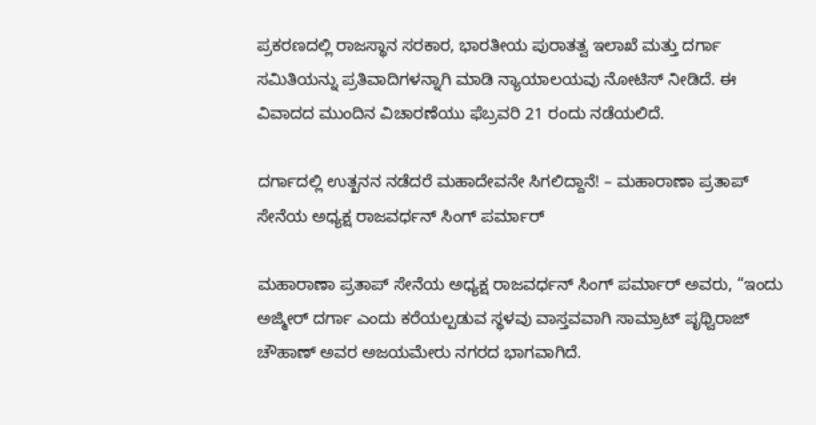ಪ್ರಕರಣದಲ್ಲಿ ರಾಜಸ್ಥಾನ ಸರಕಾರ, ಭಾರತೀಯ ಪುರಾತತ್ವ ಇಲಾಖೆ ಮತ್ತು ದರ್ಗಾ ಸಮಿತಿಯನ್ನು ಪ್ರತಿವಾದಿಗಳನ್ನಾಗಿ ಮಾಡಿ ನ್ಯಾಯಾಲಯವು ನೋಟಿಸ್ ನೀಡಿದೆ. ಈ ವಿವಾದದ ಮುಂದಿನ ವಿಚಾರಣೆಯು ಫೆಬ್ರವರಿ 21 ರಂದು ನಡೆಯಲಿದೆ.

ದರ್ಗಾದಲ್ಲಿ ಉತ್ಖನನ ನಡೆದರೆ ಮಹಾದೇವನೇ ಸಿಗಲಿದ್ದಾನೆ! – ಮಹಾರಾಣಾ ಪ್ರತಾಪ್ ಸೇನೆಯ ಅಧ್ಯಕ್ಷ ರಾಜವರ್ಧನ್ ಸಿಂಗ್ ಪರ್ಮಾರ್

ಮಹಾರಾಣಾ ಪ್ರತಾಪ್ ಸೇನೆಯ ಅಧ್ಯಕ್ಷ ರಾಜವರ್ಧನ್ ಸಿಂಗ್ ಪರ್ಮಾರ್ ಅವರು, “ಇಂದು ಅಜ್ಮೀರ್ ದರ್ಗಾ ಎಂದು ಕರೆಯಲ್ಪಡುವ ಸ್ಥಳವು ವಾಸ್ತವವಾಗಿ ಸಾಮ್ರಾಟ್ ಪೃಥ್ವಿರಾಜ್ ಚೌಹಾಣ್ ಅವರ ಅಜಯಮೇರು ನಗರದ ಭಾಗವಾಗಿದೆ.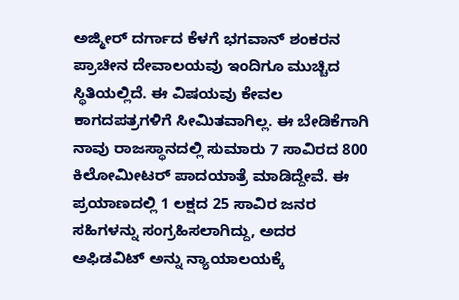ಅಜ್ಮೀರ್ ದರ್ಗಾದ ಕೆಳಗೆ ಭಗವಾನ್ ಶಂಕರನ ಪ್ರಾಚೀನ ದೇವಾಲಯವು ಇಂದಿಗೂ ಮುಚ್ಚಿದ ಸ್ಥಿತಿಯಲ್ಲಿದೆ. ಈ ವಿಷಯವು ಕೇವಲ ಕಾಗದಪತ್ರಗಳಿಗೆ ಸೀಮಿತವಾಗಿಲ್ಲ. ಈ ಬೇಡಿಕೆಗಾಗಿ ನಾವು ರಾಜಸ್ಥಾನದಲ್ಲಿ ಸುಮಾರು 7 ಸಾವಿರದ 800 ಕಿಲೋಮೀಟರ್ ಪಾದಯಾತ್ರೆ ಮಾಡಿದ್ದೇವೆ. ಈ ಪ್ರಯಾಣದಲ್ಲಿ 1 ಲಕ್ಷದ 25 ಸಾವಿರ ಜನರ ಸಹಿಗಳನ್ನು ಸಂಗ್ರಹಿಸಲಾಗಿದ್ದು, ಅದರ ಅಫಿಡವಿಟ್ ಅನ್ನು ನ್ಯಾಯಾಲಯಕ್ಕೆ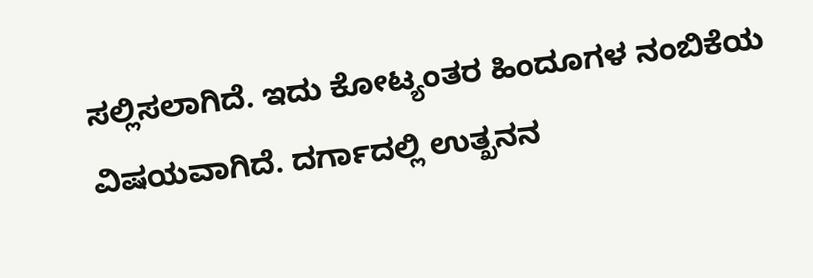ಸಲ್ಲಿಸಲಾಗಿದೆ. ಇದು ಕೋಟ್ಯಂತರ ಹಿಂದೂಗಳ ನಂಬಿಕೆಯ ವಿಷಯವಾಗಿದೆ. ದರ್ಗಾದಲ್ಲಿ ಉತ್ಖನನ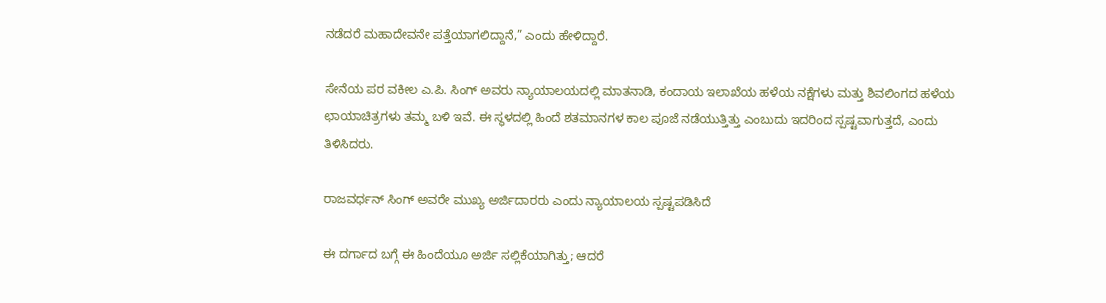ನಡೆದರೆ ಮಹಾದೇವನೇ ಪತ್ತೆಯಾಗಲಿದ್ದಾನೆ,” ಎಂದು ಹೇಳಿದ್ದಾರೆ.

ಸೇನೆಯ ಪರ ವಕೀಲ ಎ.ಪಿ. ಸಿಂಗ್ ಅವರು ನ್ಯಾಯಾಲಯದಲ್ಲಿ ಮಾತನಾಡಿ, ಕಂದಾಯ ಇಲಾಖೆಯ ಹಳೆಯ ನಕ್ಷೆಗಳು ಮತ್ತು ಶಿವಲಿಂಗದ ಹಳೆಯ ಛಾಯಾಚಿತ್ರಗಳು ತಮ್ಮ ಬಳಿ ಇವೆ. ಈ ಸ್ಥಳದಲ್ಲಿ ಹಿಂದೆ ಶತಮಾನಗಳ ಕಾಲ ಪೂಜೆ ನಡೆಯುತ್ತಿತ್ತು ಎಂಬುದು ಇದರಿಂದ ಸ್ಪಷ್ಟವಾಗುತ್ತದೆ, ಎಂದು ತಿಳಿಸಿದರು.

ರಾಜವರ್ಧನ್ ಸಿಂಗ್ ಅವರೇ ಮುಖ್ಯ ಅರ್ಜಿದಾರರು ಎಂದು ನ್ಯಾಯಾಲಯ ಸ್ಪಷ್ಟಪಡಿಸಿದೆ

ಈ ದರ್ಗಾದ ಬಗ್ಗೆ ಈ ಹಿಂದೆಯೂ ಅರ್ಜಿ ಸಲ್ಲಿಕೆಯಾಗಿತ್ತು; ಆದರೆ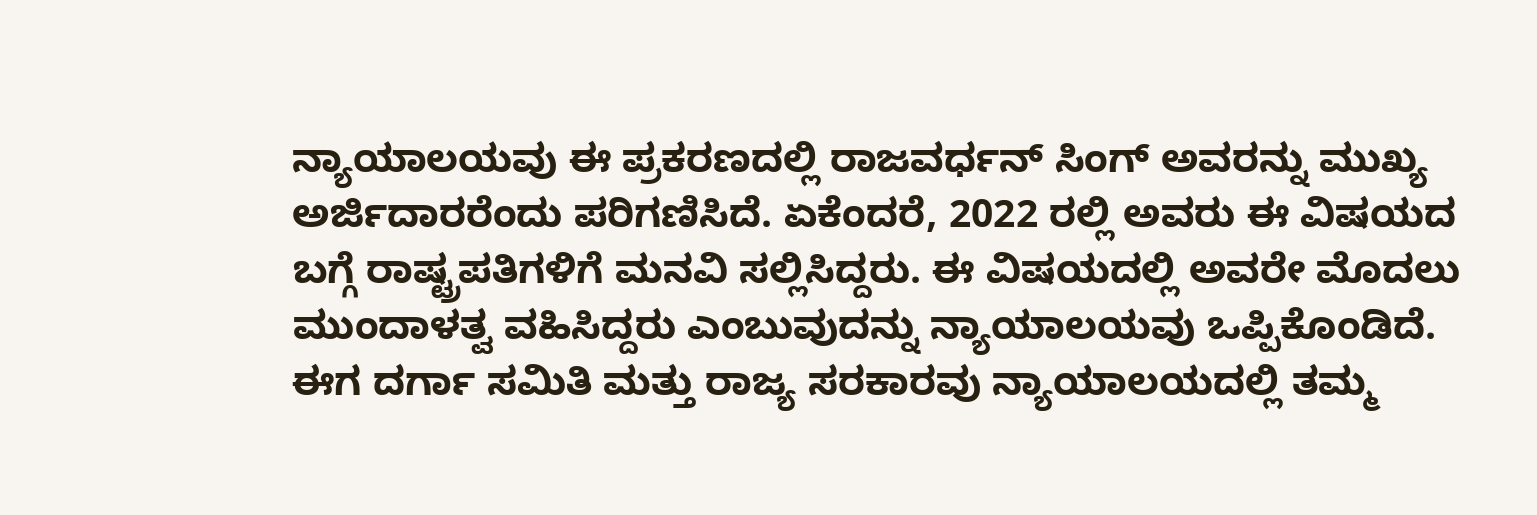ನ್ಯಾಯಾಲಯವು ಈ ಪ್ರಕರಣದಲ್ಲಿ ರಾಜವರ್ಧನ್ ಸಿಂಗ್ ಅವರನ್ನು ಮುಖ್ಯ ಅರ್ಜಿದಾರರೆಂದು ಪರಿಗಣಿಸಿದೆ. ಏಕೆಂದರೆ, 2022 ರಲ್ಲಿ ಅವರು ಈ ವಿಷಯದ ಬಗ್ಗೆ ರಾಷ್ಟ್ರಪತಿಗಳಿಗೆ ಮನವಿ ಸಲ್ಲಿಸಿದ್ದರು. ಈ ವಿಷಯದಲ್ಲಿ ಅವರೇ ಮೊದಲು ಮುಂದಾಳತ್ವ ವಹಿಸಿದ್ದರು ಎಂಬುವುದನ್ನು ನ್ಯಾಯಾಲಯವು ಒಪ್ಪಿಕೊಂಡಿದೆ. ಈಗ ದರ್ಗಾ ಸಮಿತಿ ಮತ್ತು ರಾಜ್ಯ ಸರಕಾರವು ನ್ಯಾಯಾಲಯದಲ್ಲಿ ತಮ್ಮ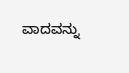ವಾದವನ್ನು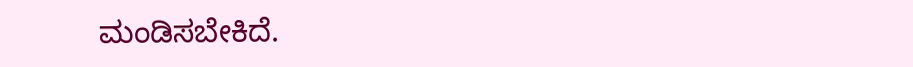ಮಂಡಿಸಬೇಕಿದೆ.